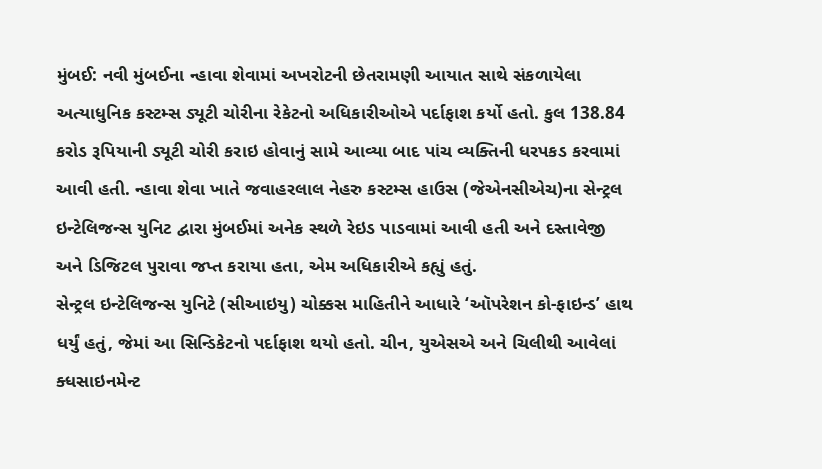મુંબઈ: નવી મુંબઈના ન્હાવા શેવામાં અખરોટની છેતરામણી આયાત સાથે સંકળાયેલા અત્યાધુનિક કસ્ટમ્સ ડ્યૂટી ચોરીના રેકેટનો અધિકારીઓએ પર્દાફાશ કર્યો હતો. કુલ 138.84 કરોડ રૂપિયાની ડ્યૂટી ચોરી કરાઇ હોવાનું સામે આવ્યા બાદ પાંચ વ્યક્તિની ધરપકડ કરવામાં આવી હતી. ન્હાવા શેવા ખાતે જવાહરલાલ નેહરુ કસ્ટમ્સ હાઉસ (જેએનસીએચ)ના સેન્ટ્રલ ઇન્ટેલિજન્સ યુનિટ દ્વારા મુંબઈમાં અનેક સ્થળે રેઇડ પાડવામાં આવી હતી અને દસ્તાવેજી અને ડિજિટલ પુરાવા જપ્ત કરાયા હતા, એમ અધિકારીએ કહ્યું હતું.
સેન્ટ્રલ ઇન્ટેલિજન્સ યુનિટે (સીઆઇયુ) ચોક્કસ માહિતીને આધારે ‘ઑપરેશન કો-ફાઇન્ડ’ હાથ ધર્યું હતું, જેમાં આ સિન્ડિકેટનો પર્દાફાશ થયો હતો. ચીન, યુએસએ અને ચિલીથી આવેલાં ક્ધસાઇનમેન્ટ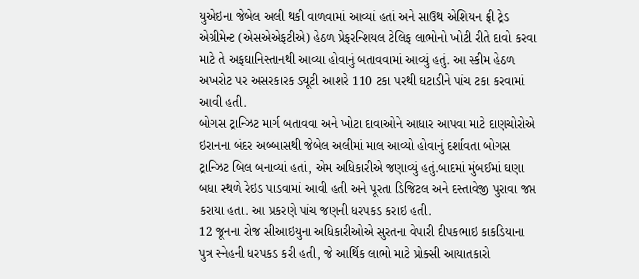યુએઇના જેબેલ અલી થકી વાળવામાં આવ્યાં હતાં અને સાઉથ એશિયન ફ્રી ટ્રેડ એગ્રીમેન્ટ (એસએએફટીએ) હેઠળ પ્રેફરન્શિયલ ટેલિફ લાભોનો ખોટી રીતે દાવો કરવા માટે તે અફઘાનિસ્તાનથી આવ્યા હોવાનું બતાવવામાં આવ્યું હતું. આ સ્કીમ હેઠળ અખરોટ પર અસરકારક ડ્યૂટી આશરે 110 ટકા પરથી ઘટાડીને પાંચ ટકા કરવામાં આવી હતી.
બોગસ ટ્રાન્ઝિટ માર્ગ બતાવવા અને ખોટા દાવાઓને આધાર આપવા માટે દાણચોરોએ ઇરાનના બંદર અબ્બાસથી જેબેલ અલીમાં માલ આવ્યો હોવાનું દર્શાવતા બોગસ ટ્રાન્ઝિટ બિલ બનાવ્યાં હતાં, એમ અધિકારીએ જણાવ્યું હતું.બાદમાં મુંબઈમાં ઘણા બધા સ્થળે રેઇડ પાડવામાં આવી હતી અને પૂરતા ડિજિટલ અને દસ્તાવેજી પુરાવા જપ્ત કરાયા હતા. આ પ્રકરણે પાંચ જણની ધરપકડ કરાઇ હતી.
12 જૂનના રોજ સીઆઇયુના અધિકારીઓએ સુરતના વેપારી દીપકભાઇ કાકડિયાના પુત્ર સ્નેહની ધરપકડ કરી હતી, જે આર્થિક લાભો માટે પ્રોક્સી આયાતકારો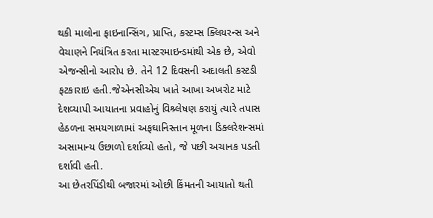થકી માલોના ફાઇનાન્સિંગ, પ્રાપ્તિ, કસ્ટમ્સ ક્લિયરન્સ અને વેચાણને નિયંત્રિત કરતા માસ્ટરમાઇન્ડમાંથી એક છે, એવો એજન્સીનો આરોપ છે. તેને 12 દિવસની અદાલતી કસ્ટડી ફટકારાઇ હતી.જેએનસીએચ ખાતે આખા અખરોટ માટે દેશવ્યાપી આયાતના પ્રવાહોનું વિશ્ર્લેષણ કરાયું ત્યારે તપાસ હેઠળના સમયગાળામાં અફઘાનિસ્તાન મૂળના ડિક્લરેશન્સમાં અસામાન્ય ઉછાળો દર્શાવ્યો હતો, જે પછી અચાનક પડતી દર્શાવી હતી.
આ છેતરપિંડીથી બજારમાં ઓછી કિંમતની આયાતો થતી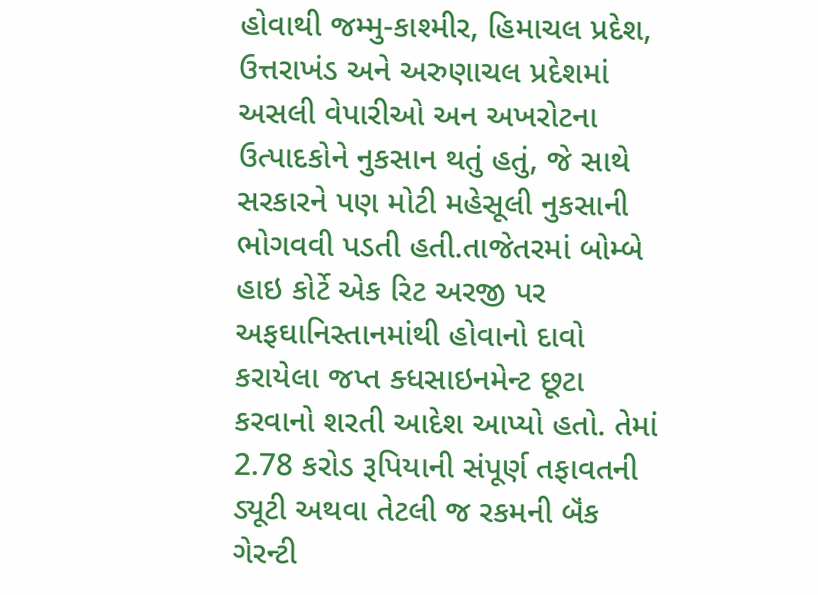હોવાથી જમ્મુ-કાશ્મીર, હિમાચલ પ્રદેશ, ઉત્તરાખંડ અને અરુણાચલ પ્રદેશમાં અસલી વેપારીઓ અન અખરોટના ઉત્પાદકોને નુકસાન થતું હતું, જે સાથે સરકારને પણ મોટી મહેસૂલી નુકસાની ભોગવવી પડતી હતી.તાજેતરમાં બોમ્બે હાઇ કોર્ટે એક રિટ અરજી પર અફઘાનિસ્તાનમાંથી હોવાનો દાવો કરાયેલા જપ્ત ક્ધસાઇનમેન્ટ છૂટા કરવાનો શરતી આદેશ આપ્યો હતો. તેમાં 2.78 કરોડ રૂપિયાની સંપૂર્ણ તફાવતની ડ્યૂટી અથવા તેટલી જ રકમની બૅંક ગેરન્ટી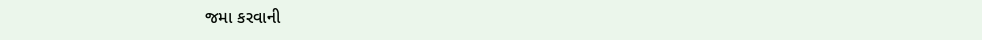જમા કરવાની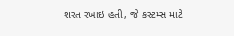શરત રખાઇ હતી, જે કસ્ટમ્સ માટે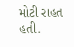મોટી રાહત હતી.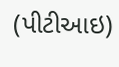(પીટીઆઇ)